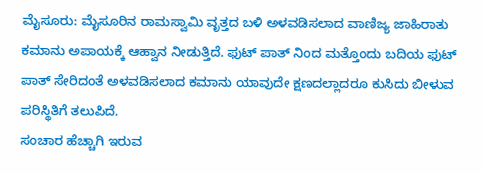ಮೈಸೂರು: ಮೈಸೂರಿನ ರಾಮಸ್ವಾಮಿ ವೃತ್ತದ ಬಳಿ ಅಳವಡಿಸಲಾದ ವಾಣಿಜ್ಯ ಜಾಹಿರಾತು ಕಮಾನು ಅಪಾಯಕ್ಕೆ ಆಹ್ವಾನ ನೀಡುತ್ತಿದೆ. ಫುಟ್ ಪಾತ್ ನಿಂದ ಮತ್ತೊಂದು ಬದಿಯ ಫುಟ್ ಪಾತ್ ಸೇರಿದಂತೆ ಅಳವಡಿಸಲಾದ ಕಮಾನು ಯಾವುದೇ ಕ್ಷಣದಲ್ಲಾದರೂ ಕುಸಿದು ಬೀಳುವ ಪರಿಸ್ಥಿತಿಗೆ ತಲುಪಿದೆ.
ಸಂಚಾರ ಹೆಚ್ಚಾಗಿ ಇರುವ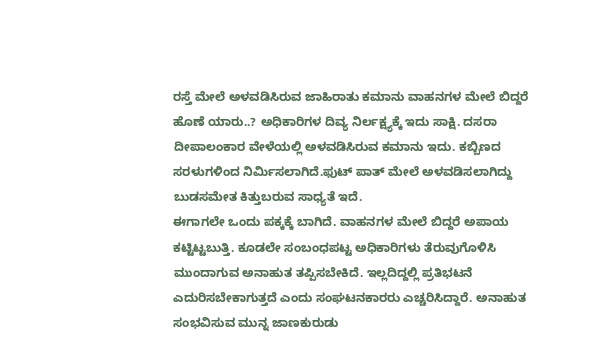ರಸ್ತೆ ಮೇಲೆ ಅಳವಡಿಸಿರುವ ಜಾಹಿರಾತು ಕಮಾನು ವಾಹನಗಳ ಮೇಲೆ ಬಿದ್ದರೆ ಹೊಣೆ ಯಾರು..? ಅಧಿಕಾರಿಗಳ ದಿವ್ಯ ನಿರ್ಲಕ್ಷ್ಯಕ್ಕೆ ಇದು ಸಾಕ್ಷಿ. ದಸರಾ ದೀಪಾಲಂಕಾರ ವೇಳೆಯಲ್ಲಿ ಅಳವಡಿಸಿರುವ ಕಮಾನು ಇದು. ಕಬ್ಬಿಣದ ಸರಳುಗಳಿಂದ ನಿರ್ಮಿಸಲಾಗಿದೆ.ಫುಟ್ ಪಾತ್ ಮೇಲೆ ಅಳವಡಿಸಲಾಗಿದ್ದು ಬುಡಸಮೇತ ಕಿತ್ತುಬರುವ ಸಾಧ್ಯತೆ ಇದೆ.
ಈಗಾಗಲೇ ಒಂದು ಪಕ್ಕಕ್ಕೆ ಬಾಗಿದೆ. ವಾಹನಗಳ ಮೇಲೆ ಬಿದ್ದರೆ ಅಪಾಯ ಕಟ್ಟಿಟ್ಟಬುತ್ತಿ. ಕೂಡಲೇ ಸಂಬಂಧಪಟ್ಟ ಅಧಿಕಾರಿಗಳು ತೆರುವುಗೊಳಿಸಿ ಮುಂದಾಗುವ ಅನಾಹುತ ತಪ್ಪಿಸಬೇಕಿದೆ. ಇಲ್ಲದಿದ್ದಲ್ಲಿ ಪ್ರತಿಭಟನೆ ಎದುರಿಸಬೇಕಾಗುತ್ತದೆ ಎಂದು ಸಂಘಟನಕಾರರು ಎಚ್ಚರಿಸಿದ್ದಾರೆ. ಅನಾಹುತ ಸಂಭವಿಸುವ ಮುನ್ನ ಜಾಣಕುರುಡು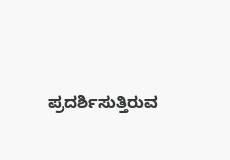ಪ್ರದರ್ಶಿಸುತ್ತಿರುವ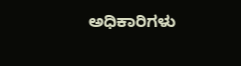ಅಧಿಕಾರಿಗಳು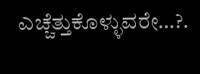ಎಚ್ಚೆತ್ತುಕೊಳ್ಳುವರೇ…?.